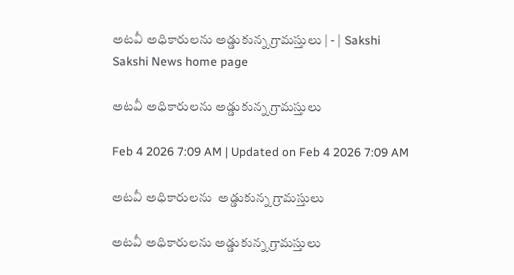అటవీ అధికారులను అడ్డుకున్న గ్రామస్తులు | - | Sakshi
Sakshi News home page

అటవీ అధికారులను అడ్డుకున్న గ్రామస్తులు

Feb 4 2026 7:09 AM | Updated on Feb 4 2026 7:09 AM

అటవీ అధికారులను  అడ్డుకున్న గ్రామస్తులు

అటవీ అధికారులను అడ్డుకున్న గ్రామస్తులు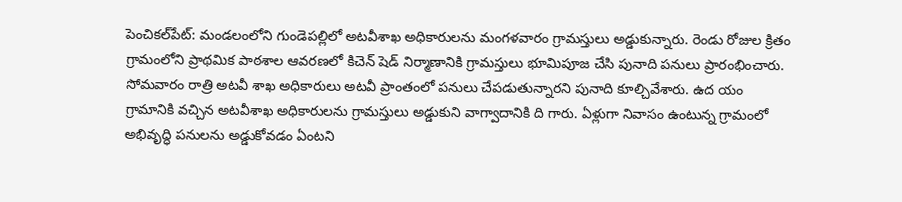పెంచికల్‌పేట్‌: మండలంలోని గుండెపల్లిలో అటవీశాఖ అధికారులను మంగళవారం గ్రామస్తులు అడ్డుకున్నారు. రెండు రోజుల క్రితం గ్రామంలోని ప్రాథమిక పాఠశాల ఆవరణలో కిచెన్‌ షెడ్‌ నిర్మాణానికి గ్రామస్తులు భూమిపూజ చేసి పునాది పనులు ప్రారంభించారు. సోమవారం రాత్రి అటవీ శాఖ అధికారులు అటవీ ప్రాంతంలో పనులు చేపడుతున్నారని పునాది కూల్చివేశారు. ఉద యం గ్రామానికి వచ్చిన అటవీశాఖ అధికారులను గ్రామస్తులు అడ్డుకుని వాగ్వాదానికి ది గారు. ఏళ్లుగా నివాసం ఉంటున్న గ్రామంలో అభివృద్ధి పనులను అడ్డుకోవడం ఏంటని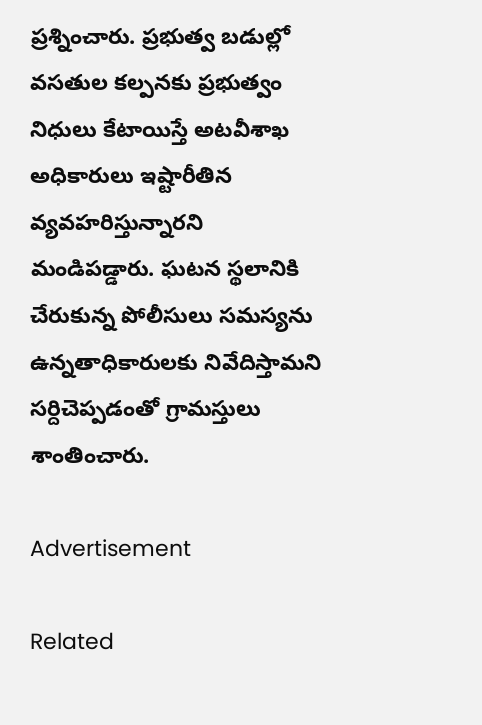ప్రశ్నించారు. ప్రభుత్వ బడుల్లో వసతుల కల్పనకు ప్రభుత్వం నిధులు కేటాయిస్తే అటవీశాఖ అధికారులు ఇష్టారీతిన వ్యవహరిస్తున్నారని మండిపడ్డారు. ఘటన స్థలానికి చేరుకున్న పోలీసులు సమస్యను ఉన్నతాధికారులకు నివేదిస్తామని సర్దిచెప్పడంతో గ్రామస్తులు శాంతించారు.

Advertisement

Related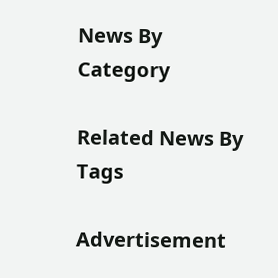News By Category

Related News By Tags

Advertisement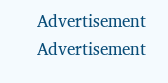Advertisement
Advertisement